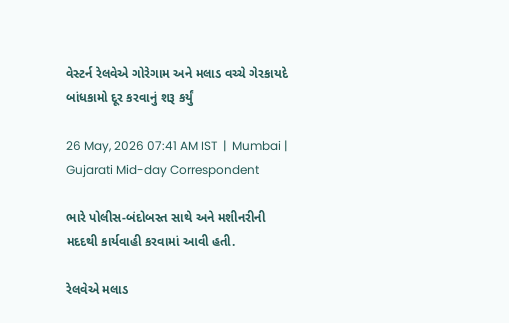વેસ્ટર્ન રેલવેએ ગોરેગામ અને મલાડ વચ્ચે ગેરકાયદે બાંધકામો દૂર કરવાનું શરૂ કર્યું

26 May, 2026 07:41 AM IST  |  Mumbai | Gujarati Mid-day Correspondent

ભારે પોલીસ-બંદોબસ્ત સાથે અને મશીનરીની મદદથી કાર્યવાહી કરવામાં આવી હતી.

રેલવેએ મલાડ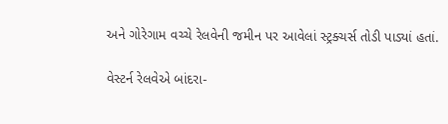અને ગોરેગામ વચ્ચે રેલવેની જમીન પર આવેલાં સ્ટ્રક્ચર્સ તોડી પાડ્યાં હતાં.

વેસ્ટર્ન રેલવેએ બાંદરા-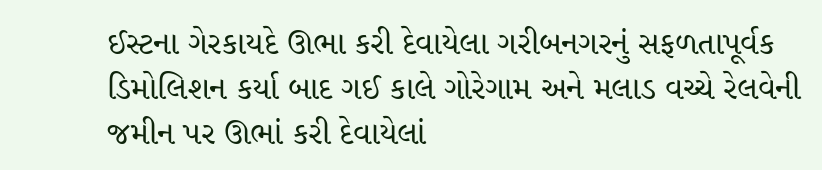ઈસ્ટના ગેરકાયદે ઊભા કરી દેવાયેલા ગરીબનગરનું સફળતાપૂર્વક ડિમોલિશન કર્યા બાદ ગઈ કાલે ગોરેગામ અને મલાડ વચ્ચે રેલવેની જમીન પર ઊભાં કરી દેવાયેલાં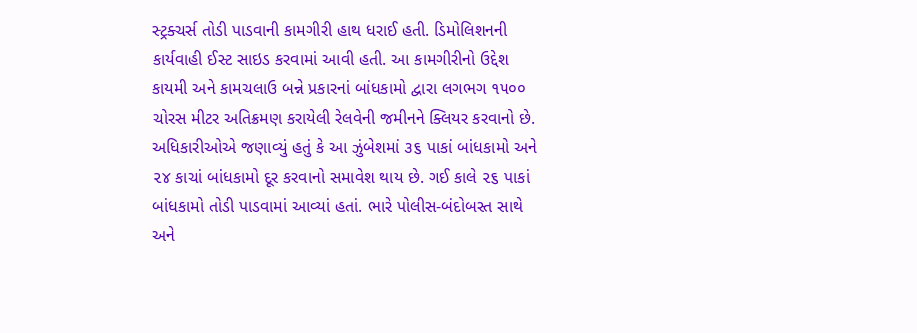સ્ટ્રક્ચર્સ તોડી પાડવાની કામગીરી હાથ ધરાઈ હતી. ડિમોલિશનની કાર્યવાહી ઈસ્ટ સાઇડ કરવામાં આવી હતી. આ કામગીરીનો ઉદ્દેશ કાયમી અને કામચલાઉ બન્ને પ્રકારનાં બાંધકામો દ્વારા લગભગ ૧૫૦૦ ચોરસ મીટર અતિક્રમણ કરાયેલી રેલવેની જમીનને ક્લિયર કરવાનો છે. અધિકારીઓએ જણાવ્યું હતું કે આ ઝુંબેશમાં ૩૬ પાકાં બાંધકામો અને ૨૪ કાચાં બાંધકામો દૂર કરવાનો સમાવેશ થાય છે. ગઈ કાલે ૨૬ પાકાં બાંધકામો તોડી પાડવામાં આવ્યાં હતાં. ભારે પોલીસ-બંદોબસ્ત સાથે અને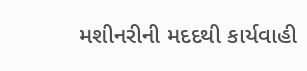મશીનરીની મદદથી કાર્યવાહી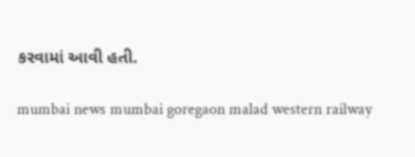કરવામાં આવી હતી.

mumbai news mumbai goregaon malad western railway